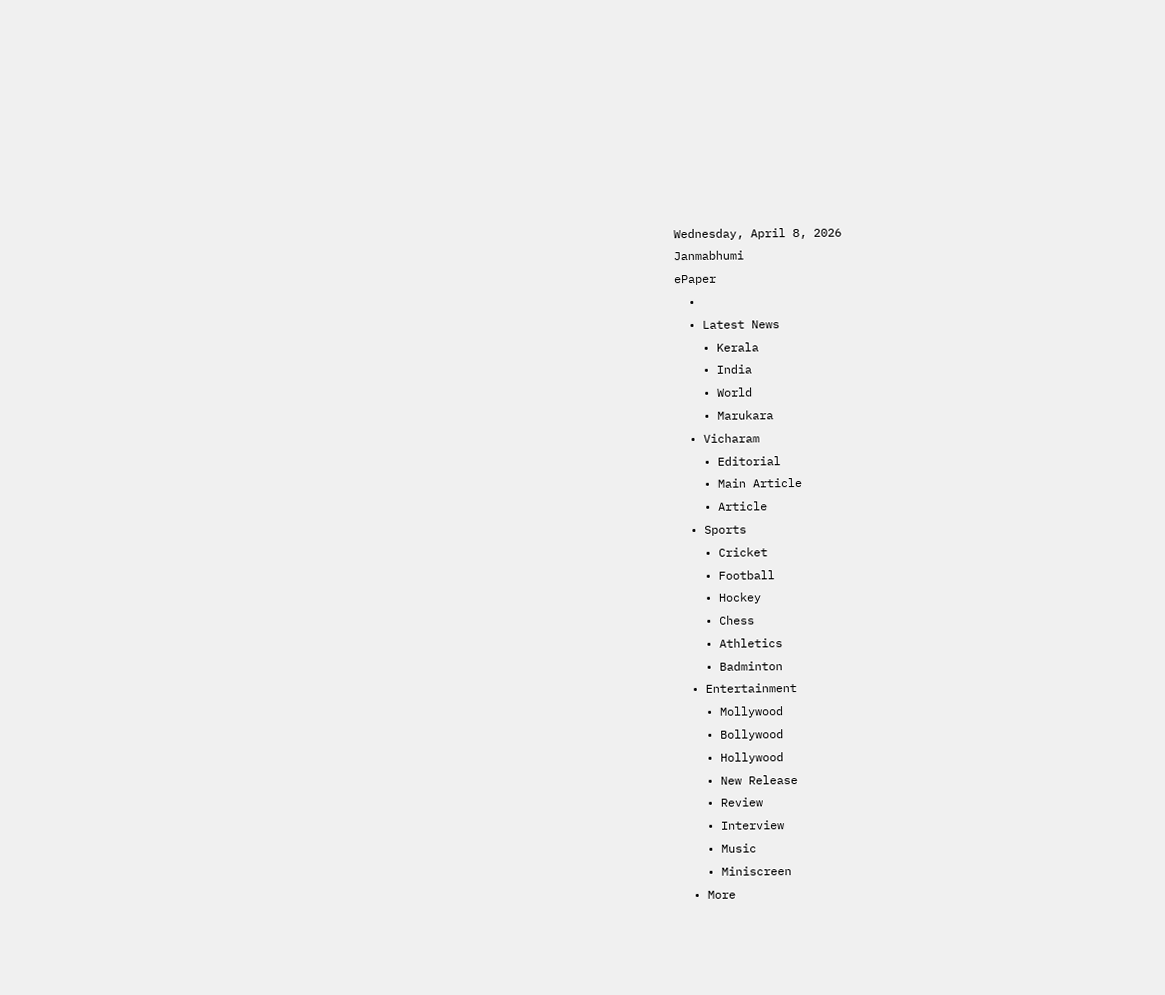Wednesday, April 8, 2026
Janmabhumi
ePaper
  •
  • Latest News
    • Kerala
    • India
    • World
    • Marukara
  • Vicharam
    • Editorial
    • Main Article
    • Article
  • Sports
    • Cricket
    • Football
    • Hockey
    • Chess
    • Athletics
    • Badminton
  • Entertainment
    • Mollywood
    • Bollywood
    • Hollywood
    • New Release
    • Review
    • Interview
    • Music
    • Miniscreen
  • More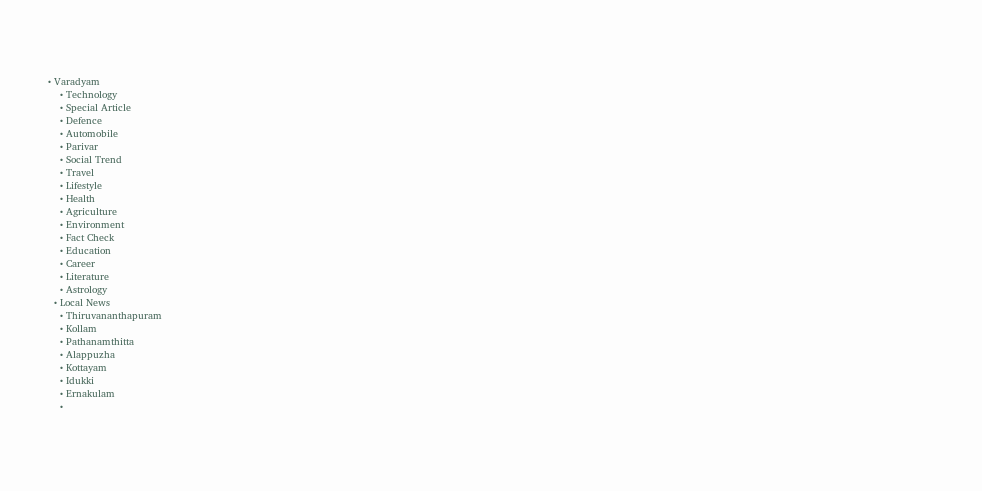• Varadyam
    • Technology
    • Special Article
    • Defence
    • Automobile
    • Parivar
    • Social Trend
    • Travel
    • Lifestyle
    • Health
    • Agriculture
    • Environment
    • Fact Check
    • Education
    • Career
    • Literature
    • Astrology
  • Local News
    • Thiruvananthapuram
    • Kollam
    • Pathanamthitta
    • Alappuzha
    • Kottayam
    • Idukki
    • Ernakulam
    •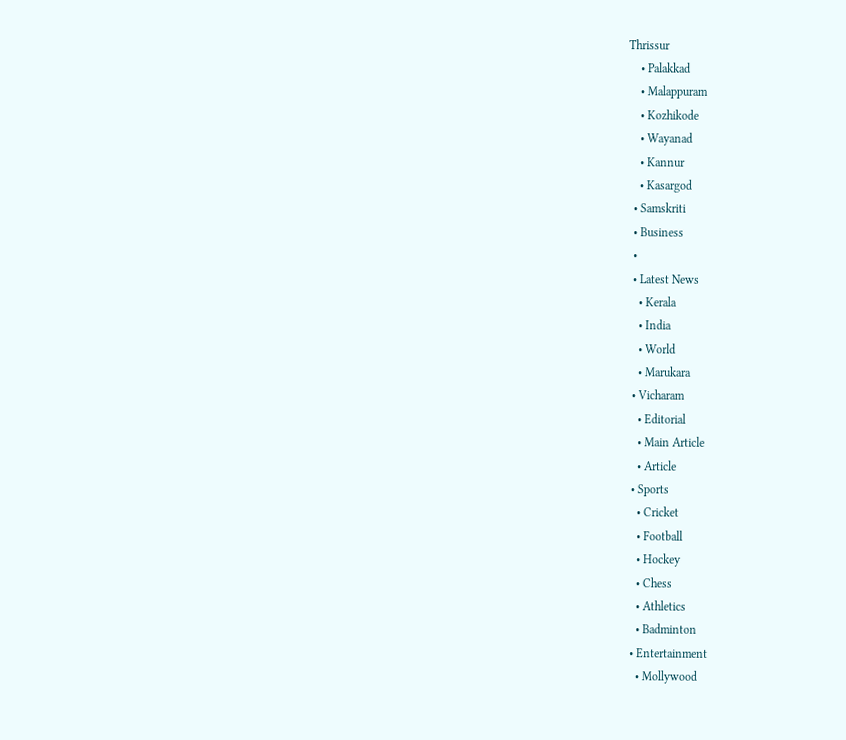Thrissur
    • Palakkad
    • Malappuram
    • Kozhikode
    • Wayanad
    • Kannur
    • Kasargod
  • Samskriti
  • Business
  •
  • Latest News
    • Kerala
    • India
    • World
    • Marukara
  • Vicharam
    • Editorial
    • Main Article
    • Article
  • Sports
    • Cricket
    • Football
    • Hockey
    • Chess
    • Athletics
    • Badminton
  • Entertainment
    • Mollywood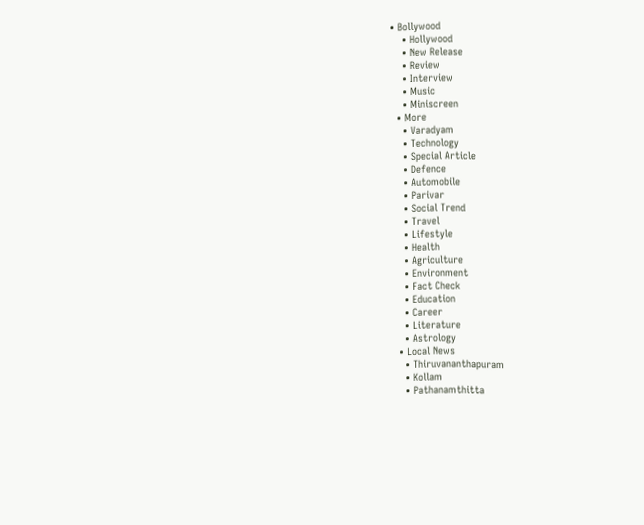• Bollywood
    • Hollywood
    • New Release
    • Review
    • Interview
    • Music
    • Miniscreen
  • More
    • Varadyam
    • Technology
    • Special Article
    • Defence
    • Automobile
    • Parivar
    • Social Trend
    • Travel
    • Lifestyle
    • Health
    • Agriculture
    • Environment
    • Fact Check
    • Education
    • Career
    • Literature
    • Astrology
  • Local News
    • Thiruvananthapuram
    • Kollam
    • Pathanamthitta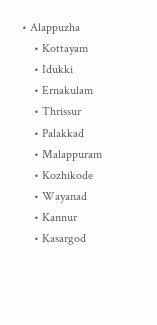• Alappuzha
    • Kottayam
    • Idukki
    • Ernakulam
    • Thrissur
    • Palakkad
    • Malappuram
    • Kozhikode
    • Wayanad
    • Kannur
    • Kasargod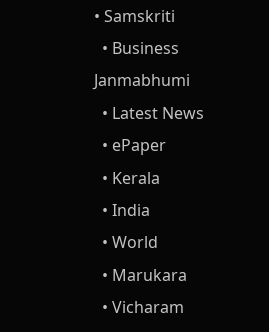• Samskriti
  • Business
Janmabhumi
  • Latest News
  • ePaper
  • Kerala
  • India
  • World
  • Marukara
  • Vicharam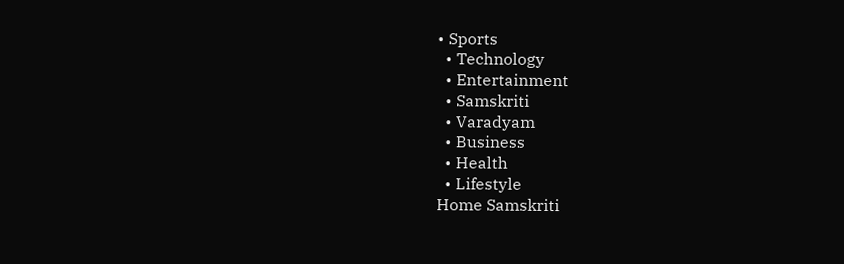• Sports
  • Technology
  • Entertainment
  • Samskriti
  • Varadyam
  • Business
  • Health
  • Lifestyle
Home Samskriti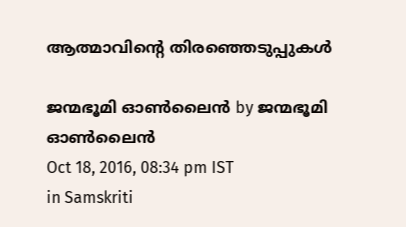ആത്മാവിന്റെ തിരഞ്ഞെടുപ്പുകള്‍

ജന്മഭൂമി ഓണ്‍ലൈന്‍ by ജന്മഭൂമി ഓണ്‍ലൈന്‍
Oct 18, 2016, 08:34 pm IST
in Samskriti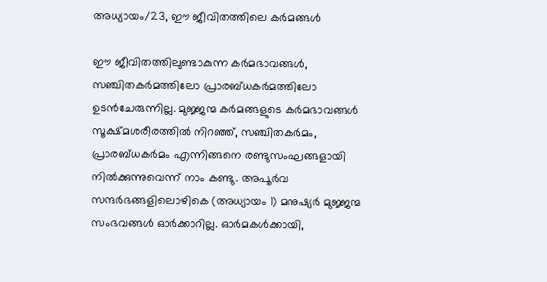അധ്യായം/23, ഈ ജീവിതത്തിലെ കര്‍മങ്ങള്‍

ഈ ജീവിതത്തിലുണ്ടാകുന്ന കര്‍മഭാവങ്ങള്‍, സഞ്ചിതകര്‍മത്തിലോ പ്രാരബ്ധകര്‍മത്തിലോ ഉടന്‍ചേരുന്നില്ല. മുജ്ജന്മ കര്‍മങ്ങളുടെ കര്‍മഭാവങ്ങള്‍ സൂക്ഷ്മശരീരത്തില്‍ നിറഞ്ഞ്, സഞ്ചിതകര്‍മം, പ്രാരബ്ധകര്‍മം എന്നിങ്ങനെ രണ്ടുസംഘങ്ങളായി നില്‍ക്കുന്നുവെന്ന് നാം കണ്ടു. അപൂര്‍വ സന്ദര്‍ഭങ്ങളിലൊഴികെ (അധ്യായം 1) മനുഷ്യര്‍ മുജ്ജന്മ സംഭവങ്ങള്‍ ഓര്‍ക്കാറില്ല. ഓര്‍മകള്‍ക്കായി,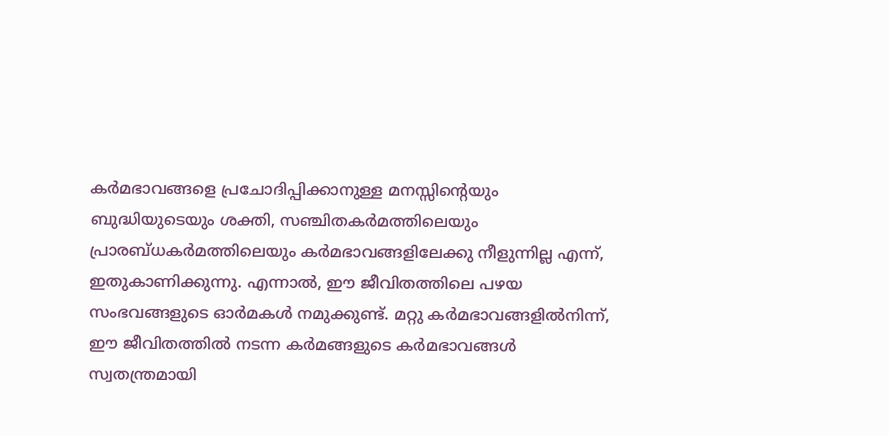കര്‍മഭാവങ്ങളെ പ്രചോദിപ്പിക്കാനുള്ള മനസ്സിന്റെയും ബുദ്ധിയുടെയും ശക്തി, സഞ്ചിതകര്‍മത്തിലെയും പ്രാരബ്ധകര്‍മത്തിലെയും കര്‍മഭാവങ്ങളിലേക്കു നീളുന്നില്ല എന്ന്, ഇതുകാണിക്കുന്നു. എന്നാല്‍, ഈ ജീവിതത്തിലെ പഴയ സംഭവങ്ങളുടെ ഓര്‍മകള്‍ നമുക്കുണ്ട്. മറ്റു കര്‍മഭാവങ്ങളില്‍നിന്ന്, ഈ ജീവിതത്തില്‍ നടന്ന കര്‍മങ്ങളുടെ കര്‍മഭാവങ്ങള്‍ സ്വതന്ത്രമായി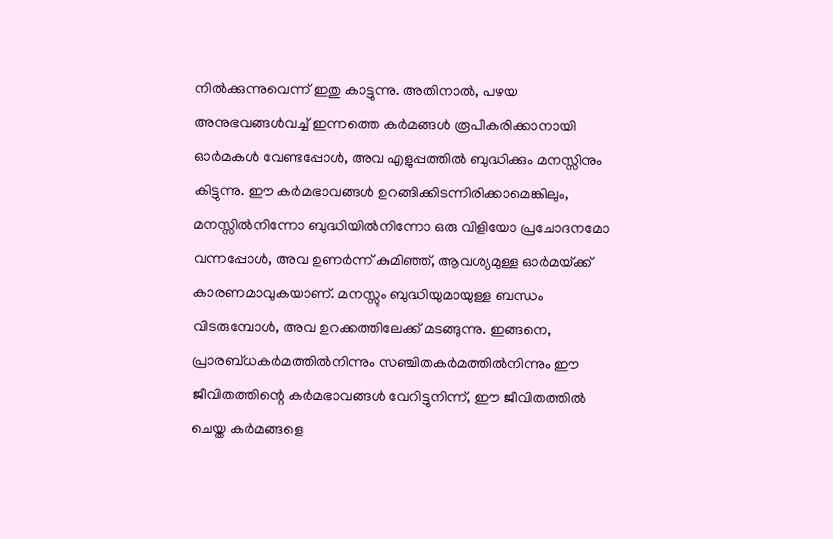നില്‍ക്കുന്നുവെന്ന് ഇതു കാട്ടുന്നു. അതിനാല്‍, പഴയ അനുഭവങ്ങള്‍വച്ച് ഇന്നത്തെ കര്‍മങ്ങള്‍ രൂപീകരിക്കാനായി ഓര്‍മകള്‍ വേണ്ടപ്പോള്‍, അവ എളുപ്പത്തില്‍ ബുദ്ധിക്കും മനസ്സിനും കിട്ടുന്നു. ഈ കര്‍മഭാവങ്ങള്‍ ഉറങ്ങിക്കിടന്നിരിക്കാമെങ്കിലും, മനസ്സില്‍നിന്നോ ബുദ്ധിയില്‍നിന്നോ ഒരു വിളിയോ പ്രചോദനമോ വന്നപ്പോള്‍, അവ ഉണര്‍ന്ന് കുമിഞ്ഞ്, ആവശ്യമുള്ള ഓര്‍മയ്‌ക്ക് കാരണമാവുകയാണ്. മനസ്സും ബുദ്ധിയുമായുള്ള ബന്ധം വിടരുമ്പോള്‍, അവ ഉറക്കത്തിലേക്ക് മടങ്ങുന്നു. ഇങ്ങനെ, പ്രാരബ്ധകര്‍മത്തില്‍നിന്നും സഞ്ചിതകര്‍മത്തില്‍നിന്നും ഈ ജീവിതത്തിന്റെ കര്‍മഭാവങ്ങള്‍ വേറിട്ടുനിന്ന്, ഈ ജീവിതത്തില്‍ ചെയ്ത കര്‍മങ്ങളെ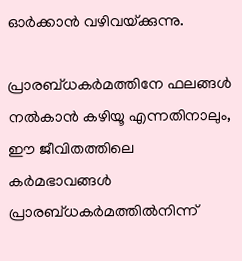ഓര്‍ക്കാന്‍ വഴിവയ്‌ക്കുന്നു.

പ്രാരബ്ധകര്‍മത്തിനേ ഫലങ്ങള്‍ നല്‍കാന്‍ കഴിയൂ എന്നതിനാലും, ഈ ജീവിതത്തിലെ കര്‍മഭാവങ്ങള്‍ പ്രാരബ്ധകര്‍മത്തില്‍നിന്ന്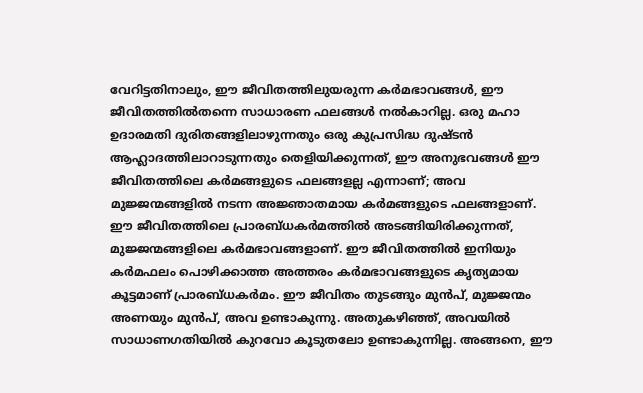വേറിട്ടതിനാലും, ഈ ജീവിതത്തിലുയരുന്ന കര്‍മഭാവങ്ങള്‍, ഈ ജീവിതത്തില്‍തന്നെ സാധാരണ ഫലങ്ങള്‍ നല്‍കാറില്ല. ഒരു മഹാ ഉദാരമതി ദുരിതങ്ങളിലാഴുന്നതും ഒരു കുപ്രസിദ്ധ ദുഷ്ടന്‍ ആഹ്ലാദത്തിലാറാടുന്നതും തെളിയിക്കുന്നത്, ഈ അനുഭവങ്ങള്‍ ഈ ജീവിതത്തിലെ കര്‍മങ്ങളുടെ ഫലങ്ങളല്ല എന്നാണ്; അവ മുജ്ജന്മങ്ങളില്‍ നടന്ന അജ്ഞാതമായ കര്‍മങ്ങളുടെ ഫലങ്ങളാണ്. ഈ ജീവിതത്തിലെ പ്രാരബ്ധകര്‍മത്തില്‍ അടങ്ങിയിരിക്കുന്നത്, മുജ്ജന്മങ്ങളിലെ കര്‍മഭാവങ്ങളാണ്. ഈ ജീവിതത്തില്‍ ഇനിയും കര്‍മഫലം പൊഴിക്കാത്ത അത്തരം കര്‍മഭാവങ്ങളുടെ കൃത്യമായ കൂട്ടമാണ് പ്രാരബ്ധകര്‍മം. ഈ ജീവിതം തുടങ്ങും മുന്‍പ്, മുജ്ജന്മം അണയും മുന്‍പ്, അവ ഉണ്ടാകുന്നു. അതുകഴിഞ്ഞ്, അവയില്‍ സാധാണഗതിയില്‍ കുറവോ കൂടുതലോ ഉണ്ടാകുന്നില്ല. അങ്ങനെ, ഈ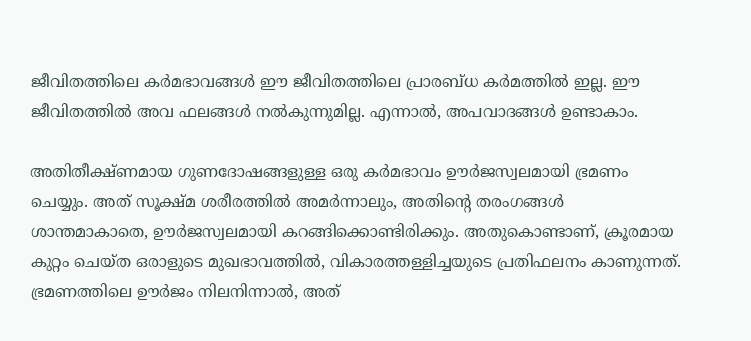ജീവിതത്തിലെ കര്‍മഭാവങ്ങള്‍ ഈ ജീവിതത്തിലെ പ്രാരബ്ധ കര്‍മത്തില്‍ ഇല്ല. ഈ ജീവിതത്തില്‍ അവ ഫലങ്ങള്‍ നല്‍കുന്നുമില്ല. എന്നാല്‍, അപവാദങ്ങള്‍ ഉണ്ടാകാം.

അതിതീക്ഷ്ണമായ ഗുണദോഷങ്ങളുള്ള ഒരു കര്‍മഭാവം ഊര്‍ജസ്വലമായി ഭ്രമണം ചെയ്യും. അത് സൂക്ഷ്മ ശരീരത്തില്‍ അമര്‍ന്നാലും, അതിന്റെ തരംഗങ്ങള്‍ ശാന്തമാകാതെ, ഊര്‍ജസ്വലമായി കറങ്ങിക്കൊണ്ടിരിക്കും. അതുകൊണ്ടാണ്, ക്രൂരമായ കുറ്റം ചെയ്ത ഒരാളുടെ മുഖഭാവത്തില്‍, വികാരത്തള്ളിച്ചയുടെ പ്രതിഫലനം കാണുന്നത്. ഭ്രമണത്തിലെ ഊര്‍ജം നിലനിന്നാല്‍, അത്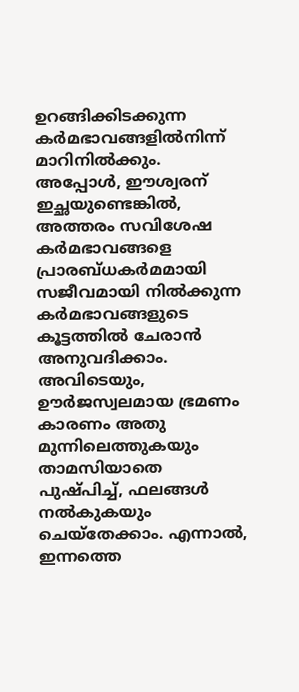ഉറങ്ങിക്കിടക്കുന്ന കര്‍മഭാവങ്ങളില്‍നിന്ന് മാറിനില്‍ക്കും. അപ്പോള്‍, ഈശ്വരന് ഇച്ഛയുണ്ടെങ്കില്‍, അത്തരം സവിശേഷ കര്‍മഭാവങ്ങളെ പ്രാരബ്ധകര്‍മമായി സജീവമായി നില്‍ക്കുന്ന കര്‍മഭാവങ്ങളുടെ കൂട്ടത്തില്‍ ചേരാന്‍ അനുവദിക്കാം. അവിടെയും, ഊര്‍ജസ്വലമായ ഭ്രമണം കാരണം അതു മുന്നിലെത്തുകയും താമസിയാതെ പുഷ്പിച്ച്, ഫലങ്ങള്‍ നല്‍കുകയും ചെയ്‌തേക്കാം. എന്നാല്‍, ഇന്നത്തെ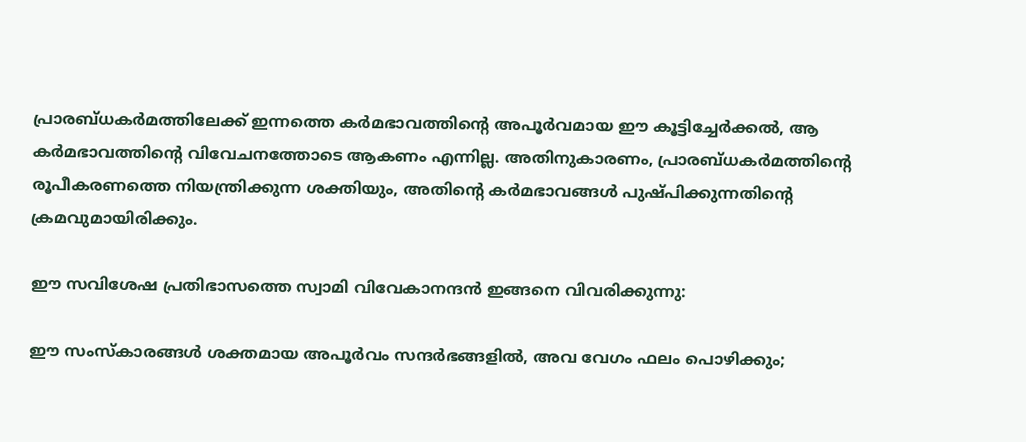പ്രാരബ്ധകര്‍മത്തിലേക്ക് ഇന്നത്തെ കര്‍മഭാവത്തിന്റെ അപൂര്‍വമായ ഈ കൂട്ടിച്ചേര്‍ക്കല്‍, ആ കര്‍മഭാവത്തിന്റെ വിവേചനത്തോടെ ആകണം എന്നില്ല. അതിനുകാരണം, പ്രാരബ്ധകര്‍മത്തിന്റെ രൂപീകരണത്തെ നിയന്ത്രിക്കുന്ന ശക്തിയും, അതിന്റെ കര്‍മഭാവങ്ങള്‍ പുഷ്പിക്കുന്നതിന്റെ ക്രമവുമായിരിക്കും.

ഈ സവിശേഷ പ്രതിഭാസത്തെ സ്വാമി വിവേകാനന്ദന്‍ ഇങ്ങനെ വിവരിക്കുന്നു:

ഈ സംസ്‌കാരങ്ങള്‍ ശക്തമായ അപൂര്‍വം സന്ദര്‍ഭങ്ങളില്‍, അവ വേഗം ഫലം പൊഴിക്കും;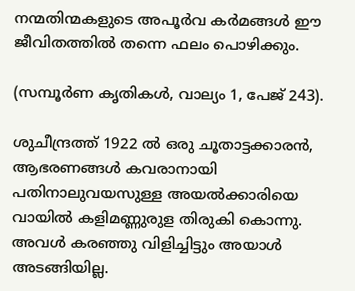നന്മതിന്മകളുടെ അപൂര്‍വ കര്‍മങ്ങള്‍ ഈ ജീവിതത്തില്‍ തന്നെ ഫലം പൊഴിക്കും.

(സമ്പൂര്‍ണ കൃതികള്‍, വാല്യം 1, പേജ് 243).

ശുചീന്ദ്രത്ത് 1922 ല്‍ ഒരു ചൂതാട്ടക്കാരന്‍, ആഭരണങ്ങള്‍ കവരാനായി പതിനാലുവയസുള്ള അയല്‍ക്കാരിയെ വായില്‍ കളിമണ്ണുരുള തിരുകി കൊന്നു. അവള്‍ കരഞ്ഞു വിളിച്ചിട്ടും അയാള്‍ അടങ്ങിയില്ല.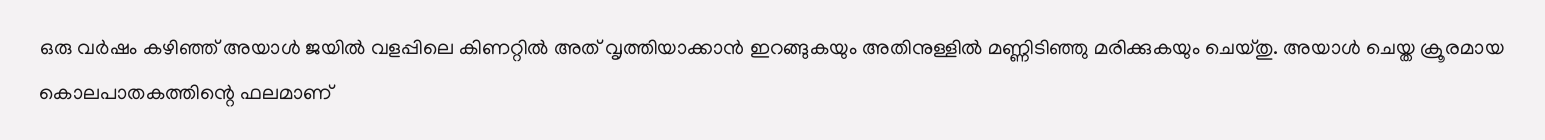ഒരു വര്‍ഷം കഴിഞ്ഞ് അയാള്‍ ജയില്‍ വളപ്പിലെ കിണറ്റില്‍ അത് വൃത്തിയാക്കാന്‍ ഇറങ്ങുകയും അതിനുള്ളില്‍ മണ്ണിടിഞ്ഞു മരിക്കുകയും ചെയ്തു. അയാള്‍ ചെയ്ത ക്രൂരമായ കൊലപാതകത്തിന്റെ ഫലമാണ്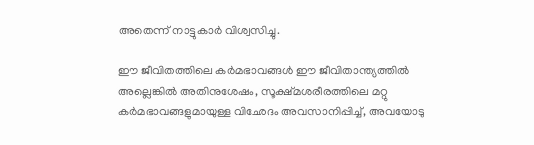അതെന്ന് നാട്ടുകാര്‍ വിശ്വസിച്ചു.

ഈ ജീവിതത്തിലെ കര്‍മഭാവങ്ങള്‍ ഈ ജീവിതാന്ത്യത്തില്‍ അല്ലെങ്കില്‍ അതിനുശേഷം, സൂക്ഷ്മശരീരത്തിലെ മറ്റു കര്‍മഭാവങ്ങളുമായുള്ള വിഛേദം അവസാനിപ്പിച്ച്, അവയോടു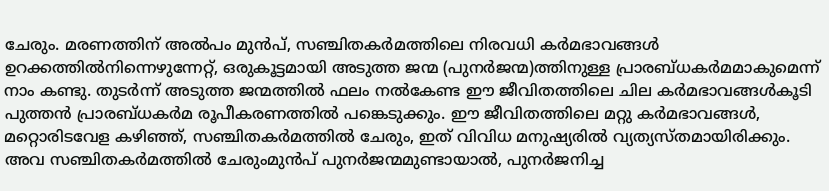ചേരും. മരണത്തിന് അല്‍പം മുന്‍പ്, സഞ്ചിതകര്‍മത്തിലെ നിരവധി കര്‍മഭാവങ്ങള്‍ ഉറക്കത്തില്‍നിന്നെഴുന്നേറ്റ്, ഒരുകൂട്ടമായി അടുത്ത ജന്മ (പുനര്‍ജന്മ)ത്തിനുള്ള പ്രാരബ്ധകര്‍മമാകുമെന്ന് നാം കണ്ടു. തുടര്‍ന്ന് അടുത്ത ജന്മത്തില്‍ ഫലം നല്‍കേണ്ട ഈ ജീവിതത്തിലെ ചില കര്‍മഭാവങ്ങള്‍കൂടി പുത്തന്‍ പ്രാരബ്ധകര്‍മ രൂപീകരണത്തില്‍ പങ്കെടുക്കും. ഈ ജീവിതത്തിലെ മറ്റു കര്‍മഭാവങ്ങള്‍, മറ്റൊരിടവേള കഴിഞ്ഞ്, സഞ്ചിതകര്‍മത്തില്‍ ചേരും, ഇത് വിവിധ മനുഷ്യരില്‍ വ്യത്യസ്തമായിരിക്കും. അവ സഞ്ചിതകര്‍മത്തില്‍ ചേരുംമുന്‍പ് പുനര്‍ജന്മമുണ്ടായാല്‍, പുനര്‍ജനിച്ച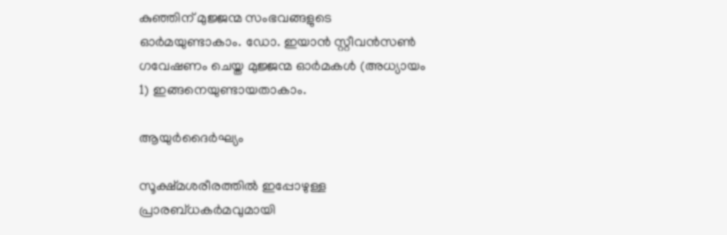കുഞ്ഞിന് മുജ്ജന്മ സംഭവങ്ങളുടെ ഓര്‍മയുണ്ടാകാം. ഡോ. ഇയാന്‍ സ്റ്റീവന്‍സണ്‍ ഗവേഷണം ചെയ്ത മുജ്ജന്മ ഓര്‍മകള്‍ (അധ്യായം 1) ഇങ്ങനെയുണ്ടായതാകാം.

ആയുര്‍ദൈര്‍ഘ്യം

സൂക്ഷ്മശരീരത്തില്‍ ഇപ്പോഴുള്ള പ്രാരബ്ധകര്‍മവുമായി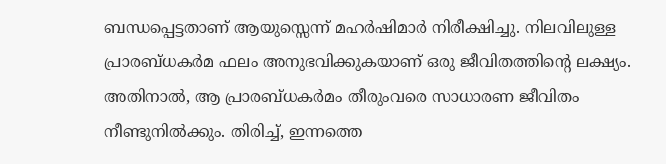ബന്ധപ്പെട്ടതാണ് ആയുസ്സെന്ന് മഹര്‍ഷിമാര്‍ നിരീക്ഷിച്ചു. നിലവിലുള്ള പ്രാരബ്ധകര്‍മ ഫലം അനുഭവിക്കുകയാണ് ഒരു ജീവിതത്തിന്റെ ലക്ഷ്യം. അതിനാല്‍, ആ പ്രാരബ്ധകര്‍മം തീരുംവരെ സാധാരണ ജീവിതം നീണ്ടുനില്‍ക്കും. തിരിച്ച്, ഇന്നത്തെ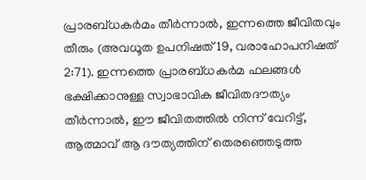പ്രാരബ്ധകര്‍മം തീര്‍ന്നാല്‍, ഇന്നത്തെ ജീവിതവും തീരും (അവധൂത ഉപനിഷത് 19, വരാഹോപനിഷത് 2:71). ഇന്നത്തെ പ്രാരബ്ധകര്‍മ ഫലങ്ങള്‍ ഭക്ഷിക്കാനുള്ള സ്വാഭാവിക ജീവിതദൗത്യം തീര്‍ന്നാല്‍, ഈ ജീവിതത്തില്‍ നിന്ന് വേറിട്ട്, ആത്മാവ് ആ ദൗത്യത്തിന് തെരഞ്ഞെടുത്ത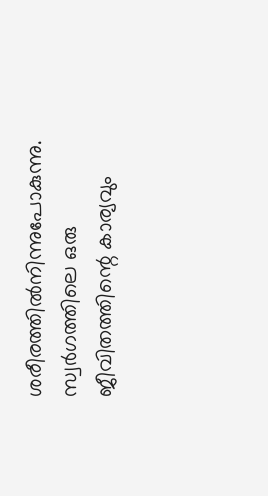ശരീരത്തില്‍നിന്നുപോകുന്നു. സ്വര്‍ഗത്തിലെ ഒരു ജീവിതത്തിന്റെ കാര്യവും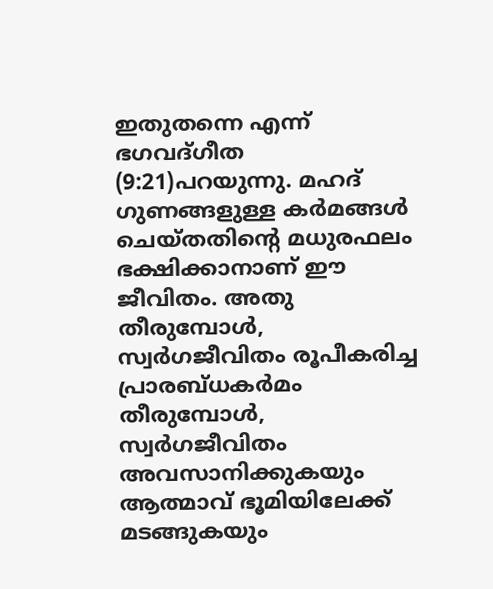ഇതുതന്നെ എന്ന് ഭഗവദ്ഗീത (9:21)പറയുന്നു. മഹദ് ഗുണങ്ങളുള്ള കര്‍മങ്ങള്‍ ചെയ്തതിന്റെ മധുരഫലം ഭക്ഷിക്കാനാണ് ഈ ജീവിതം. അതു തീരുമ്പോള്‍, സ്വര്‍ഗജീവിതം രൂപീകരിച്ച പ്രാരബ്ധകര്‍മം തീരുമ്പോള്‍, സ്വര്‍ഗജീവിതം അവസാനിക്കുകയും ആത്മാവ് ഭൂമിയിലേക്ക് മടങ്ങുകയും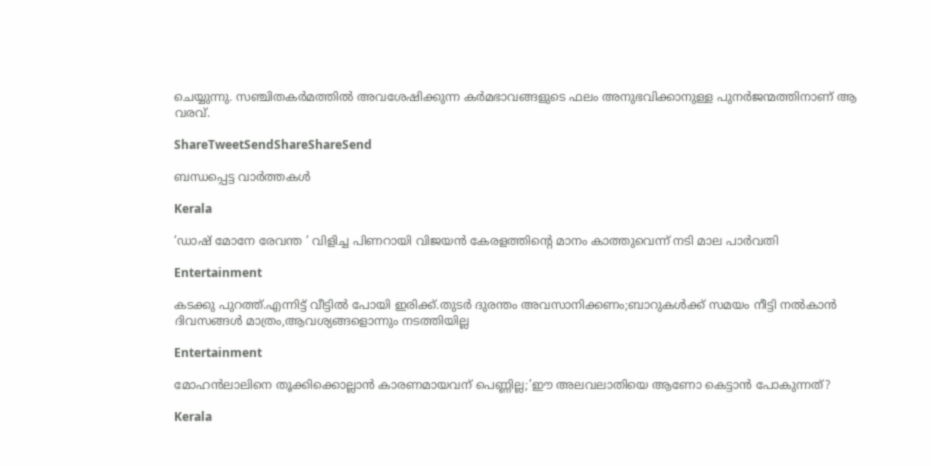ചെയ്യുന്നു. സഞ്ചിതകര്‍മത്തില്‍ അവശേഷിക്കുന്ന കര്‍മഭാവങ്ങളുടെ ഫലം അനുഭവിക്കാനുള്ള പുനര്‍ജന്മത്തിനാണ് ആ വരവ്.

ShareTweetSendShareShareSend

ബന്ധപ്പെട്ട വാര്‍ത്തകള്‍

Kerala

‘ഡാഷ് മോനേ രേവന്ത ‘ വിളിച്ച പിണറായി വിജയൻ കേരളത്തിന്റെ മാനം കാത്തുവെന്ന് നടി മാല പാർവതി

Entertainment

കടക്കു പുറത്ത്.എന്നിട്ട് വീട്ടിൽ പോയി ഇരിക്ക്.തുടർ ദുരന്തം അവസാനിക്കണം;ബാറുകൾക്ക് സമയം നീട്ടി നൽകാൻ ദിവസങ്ങൾ മാത്രം,ആവശ്യങ്ങളൊന്നും നടത്തിയില്ല

Entertainment

മോഹന്‍ലാലിനെ തൂക്കിക്കൊല്ലാന്‍ കാരണമായവന് പെണ്ണില്ല;’ഈ അലവലാതിയെ ആണോ കെട്ടാന്‍ പോകുന്നത്?

Kerala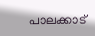പാലക്കാട്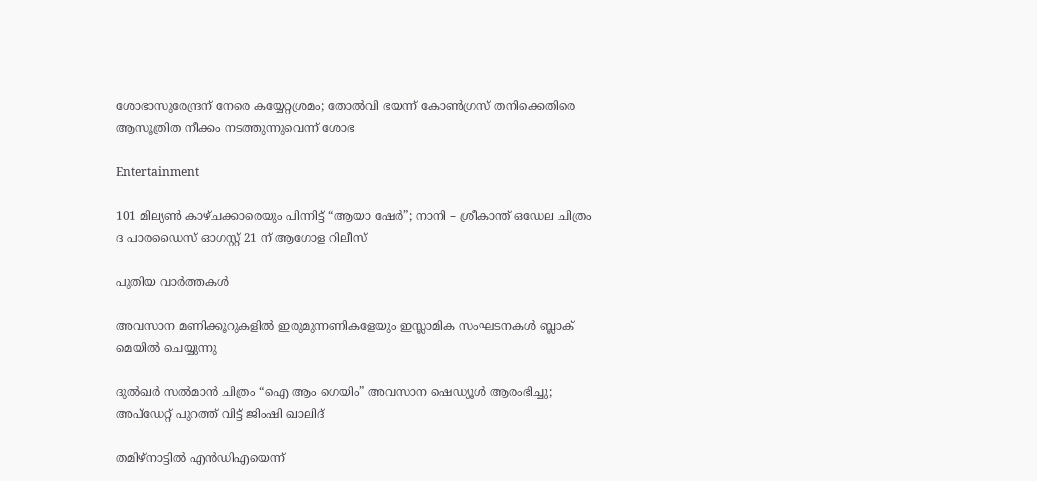ശോഭാസുരേന്ദ്രന് നേരെ കയ്യേറ്റശ്രമം; തോൽവി ഭയന്ന് കോൺഗ്രസ് തനിക്കെതിരെ ആസൂത്രിത നീക്കം നടത്തുന്നുവെന്ന് ശോഭ

Entertainment

101 മില്യൺ കാഴ്ചക്കാരെയും പിന്നിട്ട് “ആയാ ഷേർ”; നാനി – ശ്രീകാന്ത് ഒഡേല ചിത്രം ദ പാരഡൈസ് ഓഗസ്റ്റ് 21 ന് ആഗോള റിലീസ്

പുതിയ വാര്‍ത്തകള്‍

അവസാന മണിക്കൂറുകളിൽ ഇരുമുന്നണികളേയും ഇസ്ലാമിക സംഘടനകൾ ബ്ലാക് മെയിൽ ചെയ്യുന്നു

ദുൽഖർ സൽമാൻ ചിത്രം “ഐ ആം ഗെയിം” അവസാന ഷെഡ്യൂൾ ആരംഭിച്ചു; അപ്‌ഡേറ്റ് പുറത്ത് വിട്ട് ജിംഷി ഖാലിദ്

തമിഴ്‌നാട്ടില്‍ എന്‍ഡിഎയെന്ന്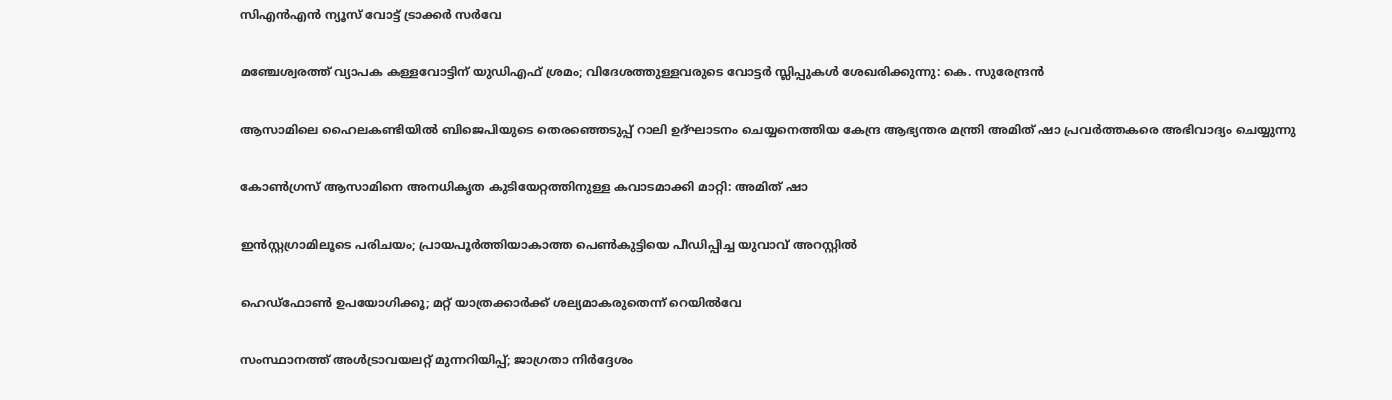സിഎന്‍എന്‍ ന്യൂസ് വോട്ട് ട്രാക്കര്‍ സര്‍വേ

മഞ്ചേശ്വരത്ത് വ്യാപക കള്ളവോട്ടിന് യുഡിഎഫ് ശ്രമം; വിദേശത്തുള്ളവരുടെ വോട്ടർ സ്ലിപ്പുകൾ ശേഖരിക്കുന്നു: കെ. സുരേന്ദ്രൻ

ആസാമിലെ ഹൈലകണ്ടിയില്‍ ബിജെപിയുടെ തെരഞ്ഞെടുപ്പ് റാലി ഉദ്ഘാടനം ചെയ്യനെത്തിയ കേന്ദ്ര ആഭ്യന്തര മന്ത്രി അമിത് ഷാ പ്രവര്‍ത്തകരെ അഭിവാദ്യം ചെയ്യുന്നു

കോണ്‍ഗ്രസ് ആസാമിനെ അനധികൃത കുടിയേറ്റത്തിനുള്ള കവാടമാക്കി മാറ്റി: അമിത് ഷാ

ഇൻസ്റ്റഗ്രാമിലൂടെ പരിചയം; പ്രായപൂർത്തിയാകാത്ത പെൺകുട്ടിയെ പീഡിപ്പിച്ച യുവാവ് അറസ്റ്റിൽ

ഹെഡ്ഫോൺ ഉപയോഗിക്കൂ; മറ്റ് യാത്രക്കാർക്ക് ശല്യമാകരുതെന്ന് റെയിൽവേ

സംസ്ഥാനത്ത് അൾട്രാവയലറ്റ് മുന്നറിയിപ്പ്; ജാഗ്രതാ നിര്‍ദ്ദേശം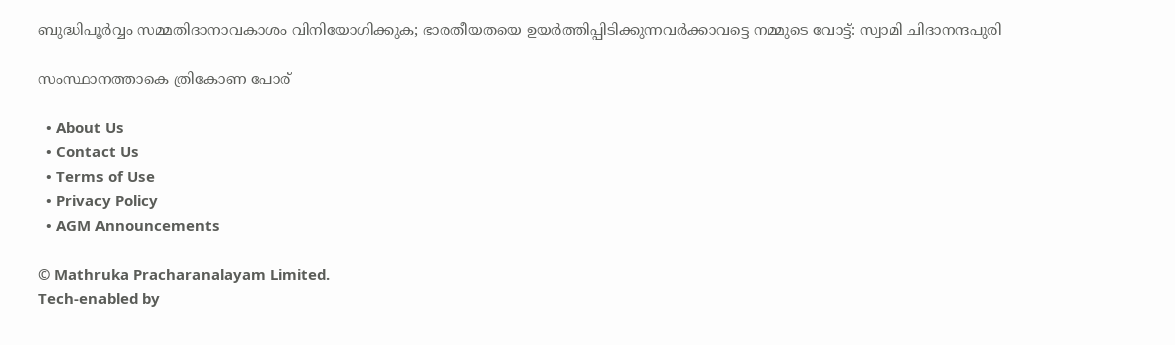ബുദ്ധിപൂർവ്വം സമ്മതിദാനാവകാശം വിനിയോഗിക്കുക; ഭാരതീയതയെ ഉയർത്തിപ്പിടിക്കുന്നവർക്കാവട്ടെ നമ്മുടെ വോട്ട്: സ്വാമി ചിദാനന്ദപുരി

സംസ്ഥാനത്താകെ ത്രികോണ പോര്

  • About Us
  • Contact Us
  • Terms of Use
  • Privacy Policy
  • AGM Announcements

© Mathruka Pracharanalayam Limited.
Tech-enabled by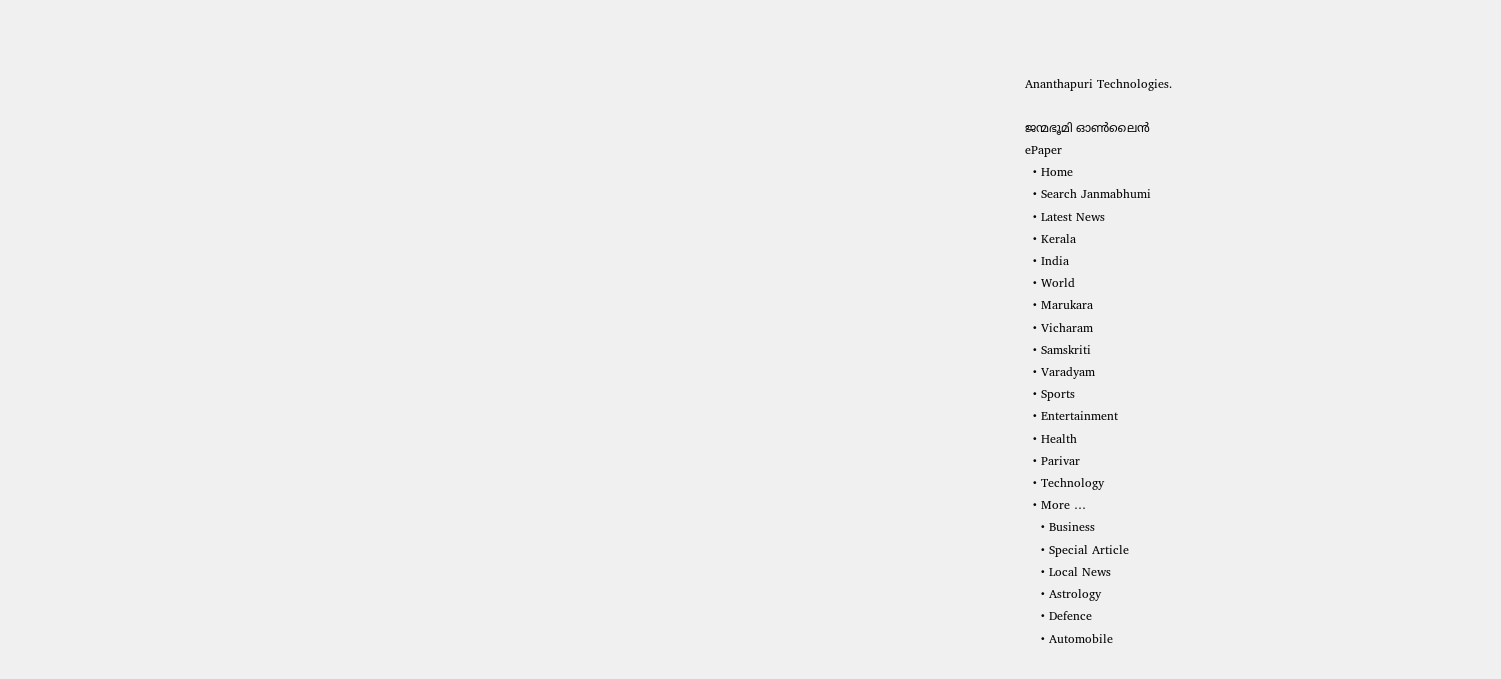Ananthapuri Technologies.

ജന്മഭൂമി ഓണ്‍ലൈന്‍
ePaper
  • Home
  • Search Janmabhumi
  • Latest News
  • Kerala
  • India
  • World
  • Marukara
  • Vicharam
  • Samskriti
  • Varadyam
  • Sports
  • Entertainment
  • Health
  • Parivar
  • Technology
  • More …
    • Business
    • Special Article
    • Local News
    • Astrology
    • Defence
    • Automobile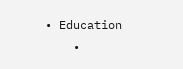• Education
    •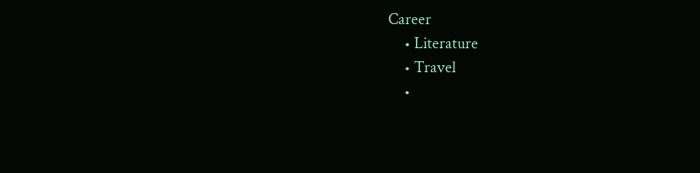Career
    • Literature
    • Travel
    •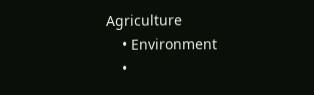Agriculture
    • Environment
    •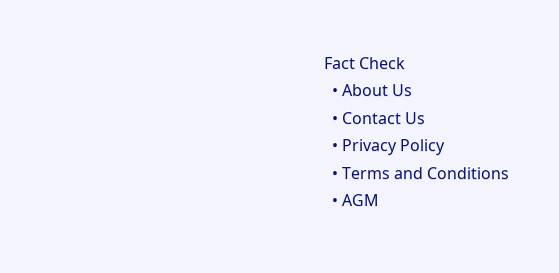Fact Check
  • About Us
  • Contact Us
  • Privacy Policy
  • Terms and Conditions
  • AGM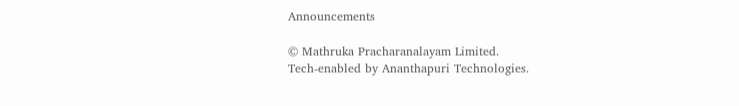Announcements

© Mathruka Pracharanalayam Limited.
Tech-enabled by Ananthapuri Technologies.